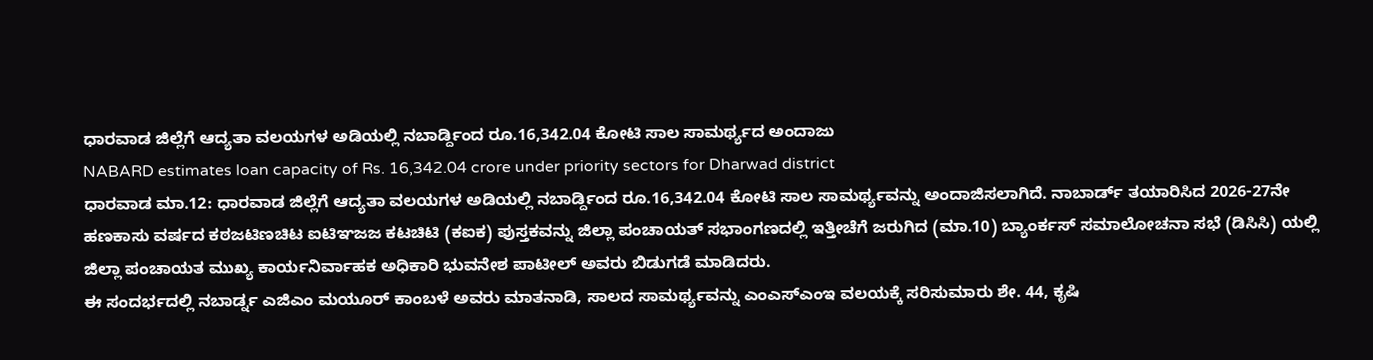ಧಾರವಾಡ ಜಿಲ್ಲೆಗೆ ಆದ್ಯತಾ ವಲಯಗಳ ಅಡಿಯಲ್ಲಿ ನಬಾರ್ಡ್ದಿಂದ ರೂ.16,342.04 ಕೋಟಿ ಸಾಲ ಸಾಮರ್ಥ್ಯದ ಅಂದಾಜು
NABARD estimates loan capacity of Rs. 16,342.04 crore under priority sectors for Dharwad district
ಧಾರವಾಡ ಮಾ.12: ಧಾರವಾಡ ಜಿಲ್ಲೆಗೆ ಆದ್ಯತಾ ವಲಯಗಳ ಅಡಿಯಲ್ಲಿ ನಬಾರ್ಡ್ದಿಂದ ರೂ.16,342.04 ಕೋಟಿ ಸಾಲ ಸಾಮರ್ಥ್ಯವನ್ನು ಅಂದಾಜಿಸಲಾಗಿದೆ. ನಾಬಾರ್ಡ್ ತಯಾರಿಸಿದ 2026-27ನೇ ಹಣಕಾಸು ವರ್ಷದ ಕಠಜಟಿಣಚಿಟ ಐಟಿಞಜಜ ಕಟಚಿಟಿ (ಕಐಕ) ಪುಸ್ತಕವನ್ನು ಜಿಲ್ಲಾ ಪಂಚಾಯತ್ ಸಭಾಂಗಣದಲ್ಲಿ ಇತ್ತೀಚೆಗೆ ಜರುಗಿದ (ಮಾ.10) ಬ್ಯಾಂರ್ಕಸ್ ಸಮಾಲೋಚನಾ ಸಭೆ (ಡಿಸಿಸಿ) ಯಲ್ಲಿ ಜಿಲ್ಲಾ ಪಂಚಾಯತ ಮುಖ್ಯ ಕಾರ್ಯನಿರ್ವಾಹಕ ಅಧಿಕಾರಿ ಭುವನೇಶ ಪಾಟೀಲ್ ಅವರು ಬಿಡುಗಡೆ ಮಾಡಿದರು.
ಈ ಸಂದರ್ಭದಲ್ಲಿ ನಬಾರ್ಡ್ನ ಎಜಿಎಂ ಮಯೂರ್ ಕಾಂಬಳೆ ಅವರು ಮಾತನಾಡಿ, ಸಾಲದ ಸಾಮರ್ಥ್ಯವನ್ನು ಎಂಎಸ್ಎಂಇ ವಲಯಕ್ಕೆ ಸರಿಸುಮಾರು ಶೇ. 44, ಕೃಷಿ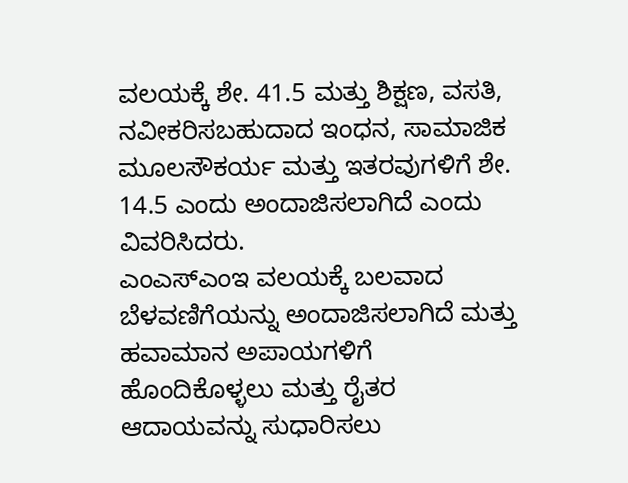ವಲಯಕ್ಕೆ ಶೇ. 41.5 ಮತ್ತು ಶಿಕ್ಷಣ, ವಸತಿ, ನವೀಕರಿಸಬಹುದಾದ ಇಂಧನ, ಸಾಮಾಜಿಕ ಮೂಲಸೌಕರ್ಯ ಮತ್ತು ಇತರವುಗಳಿಗೆ ಶೇ. 14.5 ಎಂದು ಅಂದಾಜಿಸಲಾಗಿದೆ ಎಂದು ವಿವರಿಸಿದರು.
ಎಂಎಸ್ಎಂಇ ವಲಯಕ್ಕೆ ಬಲವಾದ ಬೆಳವಣಿಗೆಯನ್ನು ಅಂದಾಜಿಸಲಾಗಿದೆ ಮತ್ತು ಹವಾಮಾನ ಅಪಾಯಗಳಿಗೆ ಹೊಂದಿಕೊಳ್ಳಲು ಮತ್ತು ರೈತರ ಆದಾಯವನ್ನು ಸುಧಾರಿಸಲು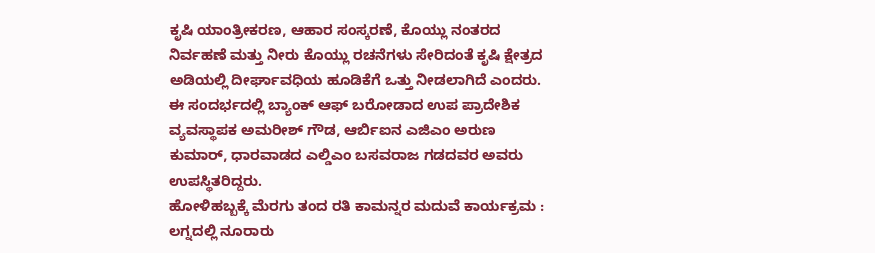ಕೃಷಿ ಯಾಂತ್ರೀಕರಣ, ಆಹಾರ ಸಂಸ್ಕರಣೆ, ಕೊಯ್ಲು ನಂತರದ ನಿರ್ವಹಣೆ ಮತ್ತು ನೀರು ಕೊಯ್ಲು ರಚನೆಗಳು ಸೇರಿದಂತೆ ಕೃಷಿ ಕ್ಷೇತ್ರದ ಅಡಿಯಲ್ಲಿ ದೀರ್ಘಾವಧಿಯ ಹೂಡಿಕೆಗೆ ಒತ್ತು ನೀಡಲಾಗಿದೆ ಎಂದರು.
ಈ ಸಂದರ್ಭದಲ್ಲಿ ಬ್ಯಾಂಕ್ ಆಫ್ ಬರೋಡಾದ ಉಪ ಪ್ರಾದೇಶಿಕ ವ್ಯವಸ್ಥಾಪಕ ಅಮರೀಶ್ ಗೌಡ, ಆರ್ಬಿಐನ ಎಜಿಎಂ ಅರುಣ ಕುಮಾರ್, ಧಾರವಾಡದ ಎಲ್ಡಿಎಂ ಬಸವರಾಜ ಗಡದವರ ಅವರು ಉಪಸ್ಥಿತರಿದ್ದರು.
ಹೋಳಿಹಬ್ಬಕ್ಕೆ ಮೆರಗು ತಂದ ರತಿ ಕಾಮನ್ನರ ಮದುವೆ ಕಾರ್ಯಕ್ರಮ : ಲಗ್ನದಲ್ಲಿ ನೂರಾರು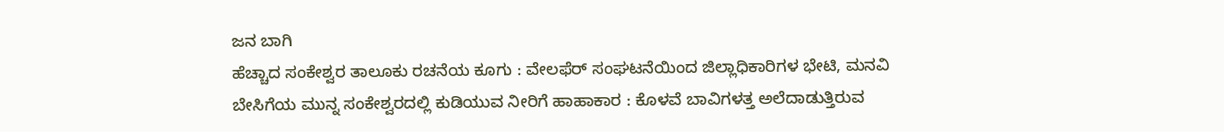ಜನ ಬಾಗಿ
ಹೆಚ್ಚಾದ ಸಂಕೇಶ್ವರ ತಾಲೂಕು ರಚನೆಯ ಕೂಗು : ವೇಲಫೆರ್ ಸಂಘಟನೆಯಿಂದ ಜಿಲ್ಲಾಧಿಕಾರಿಗಳ ಭೇಟಿ, ಮನವಿ
ಬೇಸಿಗೆಯ ಮುನ್ನ ಸಂಕೇಶ್ವರದಲ್ಲಿ ಕುಡಿಯುವ ನೀರಿಗೆ ಹಾಹಾಕಾರ : ಕೊಳವೆ ಬಾವಿಗಳತ್ತ ಅಲೆದಾಡುತ್ತಿರುವ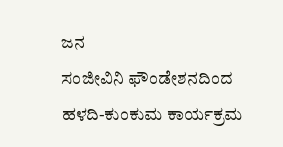ಜನ
ಸಂಜೀವಿನಿ ಫೌಂಡೇಶನದಿಂದ ಹಳದಿ-ಕುಂಕುಮ ಕಾರ್ಯಕ್ರಮ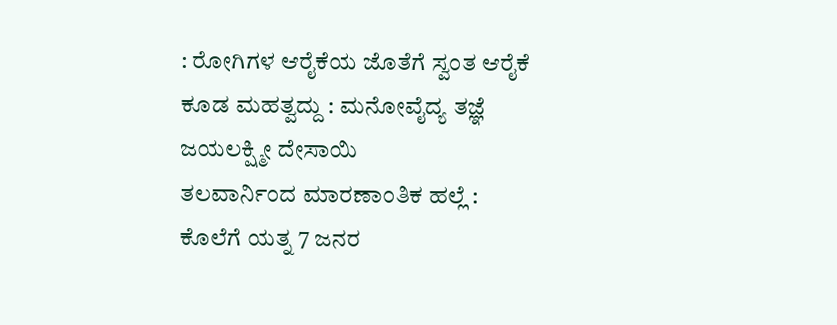: ರೋಗಿಗಳ ಆರೈಕೆಯ ಜೊತೆಗೆ ಸ್ವಂತ ಆರೈಕೆ ಕೂಡ ಮಹತ್ವದ್ದು : ಮನೋವೈದ್ಯ ತಜ್ಞೆ ಜಯಲಕ್ಷ್ಮೀ ದೇಸಾಯಿ
ತಲವಾರ್ನಿಂದ ಮಾರಣಾಂತಿಕ ಹಲ್ಲೆ : ಕೊಲೆಗೆ ಯತ್ನ 7 ಜನರ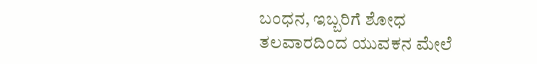ಬಂಧನ, ಇಬ್ಬರಿಗೆ ಶೋಧ
ತಲವಾರದಿಂದ ಯುವಕನ ಮೇಲೆ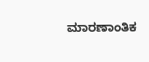ಮಾರಣಾಂತಿಕ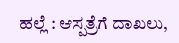ಹಲ್ಲೆ : ಆಸ್ಪತ್ರೆಗೆ ದಾಖಲು,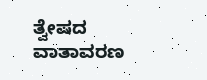ತ್ವೇಷದ ವಾತಾವರಣ